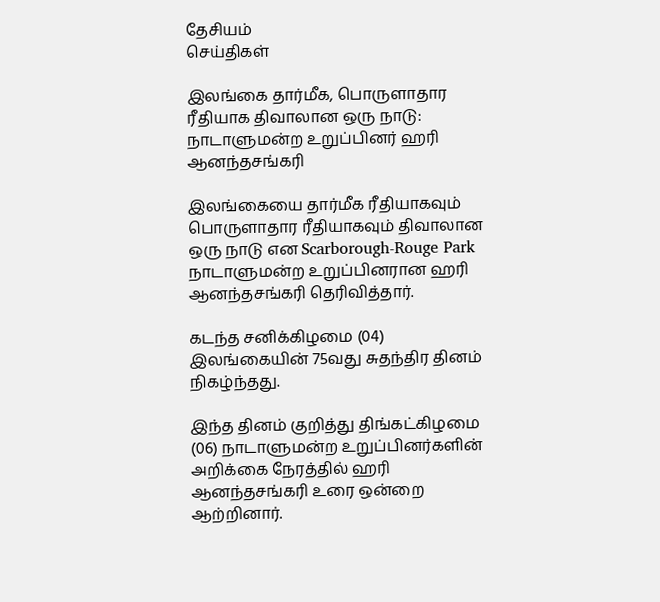தேசியம்
செய்திகள்

இலங்கை தார்மீக, பொருளாதார ரீதியாக திவாலான ஒரு நாடு: நாடாளுமன்ற உறுப்பினர் ஹரி ஆனந்தசங்கரி

இலங்கையை தார்மீக ரீதியாகவும் பொருளாதார ரீதியாகவும் திவாலான ஒரு நாடு என Scarborough-Rouge Park நாடாளுமன்ற உறுப்பினரான ஹரி ஆனந்தசங்கரி தெரிவித்தார்.

கடந்த சனிக்கிழமை (04) இலங்கையின் 75வது சுதந்திர தினம் நிகழ்ந்தது.

இந்த தினம் குறித்து திங்கட்கிழமை (06) நாடாளுமன்ற உறுப்பினர்களின் அறிக்கை நேரத்தில் ஹரி ஆனந்தசங்கரி உரை ஒன்றை ஆற்றினார்.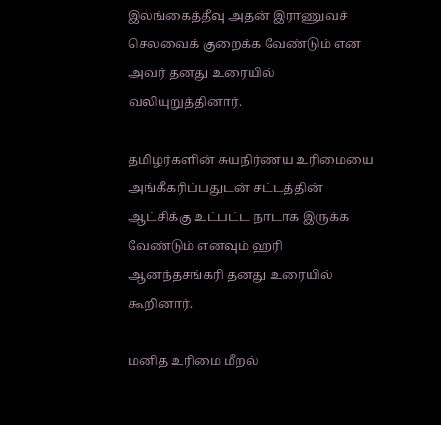இலங்கைத்தீவு அதன் இராணுவச் செலவைக் குறைக்க வேண்டும் என அவர் தனது உரையில் வலியுறுத்தினார்.

தமிழர்களின் சுயநிர்ணய உரிமையை அங்கீகரிப்பதுடன் சட்டத்தின் ஆட்சிக்கு உட்பட்ட நாடாக இருக்க வேண்டும் எனவும் ஹரி ஆனந்தசங்கரி தனது உரையில் கூறினார்.

மனித உரிமை மீறல்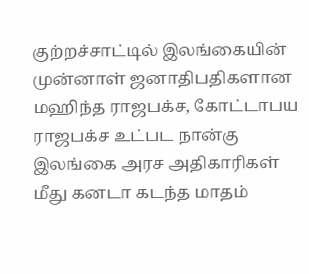குற்றச்சாட்டில் இலங்கையின் முன்னாள் ஜனாதிபதிகளான மஹிந்த ராஜபக்ச, கோட்டாபய ராஜபக்ச உட்பட நான்கு இலங்கை அரச அதிகாரிகள் மீது கனடா கடந்த மாதம்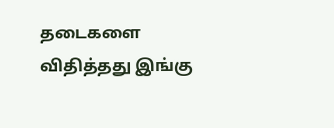தடைகளை விதித்தது இங்கு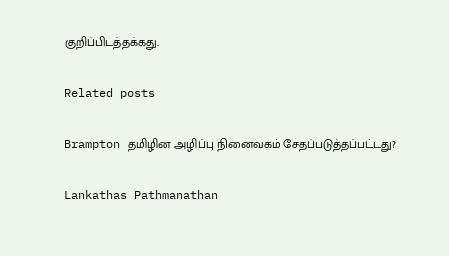குறிப்பிடத்தக்கது.

Related posts

Brampton தமிழின அழிப்பு நினைவகம் சேதப்படுத்தப்பட்டது?

Lankathas Pathmanathan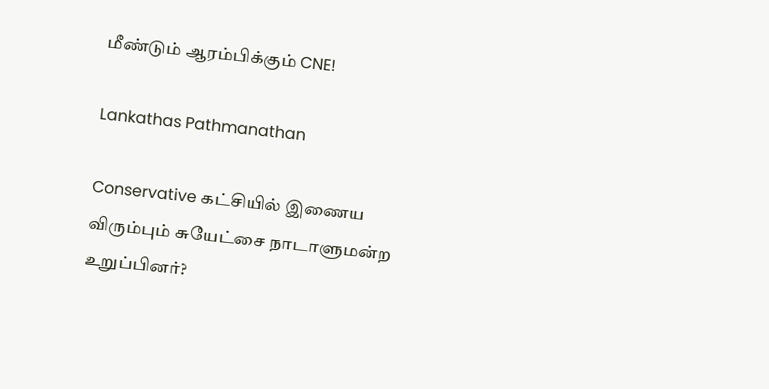மீண்டும் ஆரம்பிக்கும் CNE!

Lankathas Pathmanathan

Conservative கட்சியில் இணைய விரும்பும் சுயேட்சை நாடாளுமன்ற உறுப்பினர்?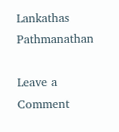Lankathas Pathmanathan

Leave a Comment